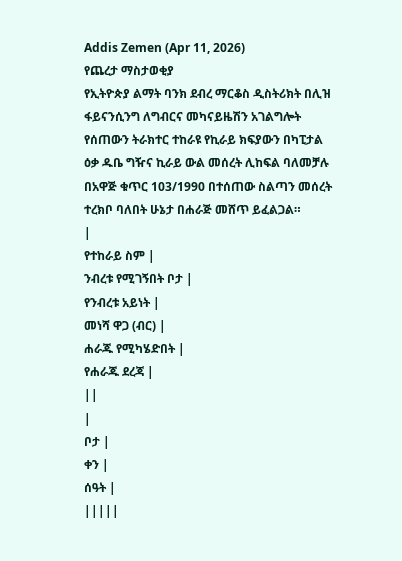Addis Zemen (Apr 11, 2026)
የጨረታ ማስታወቂያ
የኢትዮጵያ ልማት ባንክ ደብረ ማርቆስ ዲስትሪክት በሊዝ ፋይናንሲንግ ለግብርና መካናይዜሽን አገልግሎት የሰጠውን ትራክተር ተከራዩ የኪራይ ክፍያውን በካፒታል ዕቃ ዱቤ ግዥና ኪራይ ውል መሰረት ሊከፍል ባለመቻሉ በአዋጅ ቁጥር 103/1990 በተሰጠው ስልጣን መሰረት ተረክቦ ባለበት ሁኔታ በሐራጅ መሸጥ ይፈልጋል።
|
የተከራይ ስም |
ንብረቱ የሚገኝበት ቦታ |
የንብረቱ አይነት |
መነሻ ዋጋ (ብር) |
ሐራጁ የሚካሄድበት |
የሐራጁ ደረጃ |
||
|
ቦታ |
ቀን |
ሰዓት |
|||||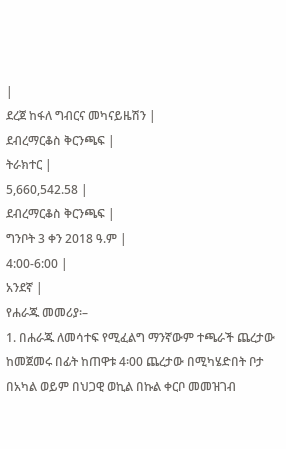|
ደረጀ ከፋለ ግብርና መካናይዜሽን |
ደብረማርቆስ ቅርንጫፍ |
ትራክተር |
5,660,542.58 |
ደብረማርቆስ ቅርንጫፍ |
ግንቦት 3 ቀን 2018 ዓ.ም |
4:00-6:00 |
አንደኛ |
የሐራጁ መመሪያ፡–
1. በሐራጁ ለመሳተፍ የሚፈልግ ማንኛውም ተጫራች ጨረታው ከመጀመሩ በፊት ከጠዋቱ 4፡00 ጨረታው በሚካሄድበት ቦታ በአካል ወይም በህጋዊ ወኪል በኩል ቀርቦ መመዝገብ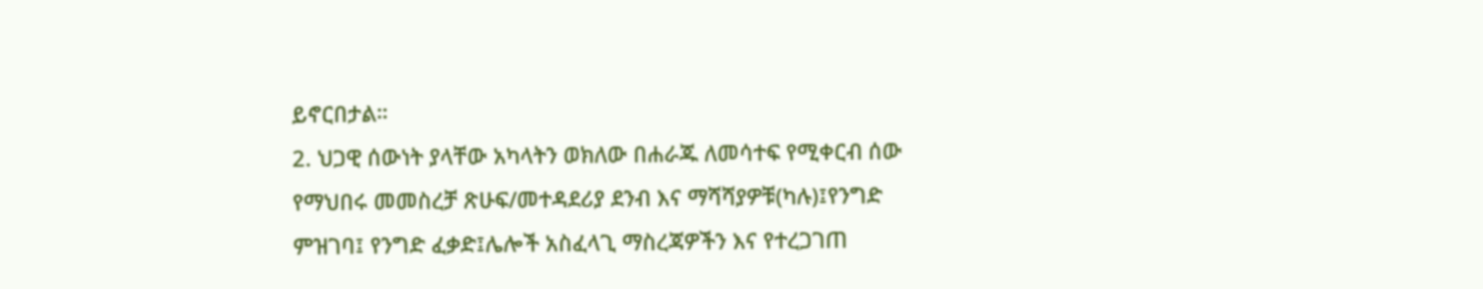ይኖርበታል።
2. ህጋዊ ሰውነት ያላቸው አካላትን ወክለው በሐራጁ ለመሳተፍ የሚቀርብ ሰው የማህበሩ መመስረቻ ጽሁፍ/መተዳደሪያ ደንብ እና ማሻሻያዎቹ(ካሉ)፤የንግድ ምዝገባ፤ የንግድ ፈቃድ፤ሌሎች አስፈላጊ ማስረጃዎችን እና የተረጋገጠ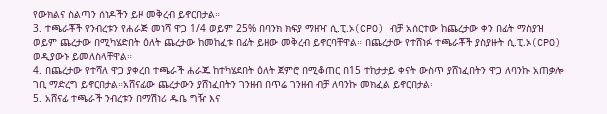የውክልና ስልጣን ሰነዶችን ይዞ መቅረብ ይኖርበታል።
3. ተጫራቾች የንብረቱን የሐራጅ መነሻ ዋጋ 1/4 ወይም 25% በባንክ ክፍያ ማዘዣ ሲ.ፒ.ኦ(CPO) ብቻ አሰርተው ከጨረታው ቀን በፊት ማስያዝ ወይም ጨረታው በሚካሄድበት ዕለት ጨረታው ከመከፈቱ በፊት ይዘው መቅረብ ይኖርባቸዋል። በጨረታው የተሸነፉ ተጫራቾች ያስያዙት ሲ.ፒ.ኦ(CPO) ወዲያውኑ ይመለስላቸዋል።
4. በጨረታው የተሻለ ዋጋ ያቀረበ ተጫራች ሐራጁ ከተካሄደበት ዕለት ጀምሮ በሚቆጠር በ15 ተከታታይ ቀናት ውስጥ ያሸነፈበትን ዋጋ ለባንኩ አጠቃሎ ገቢ ማድረግ ይኖርበታል።አሸናፊው ጨረታውን ያሸነፈበትን ገንዘብ በጥሬ ገንዘብ ብቻ ለባንኩ መክፈል ይኖርበታል፡
5. አሸናፊ ተጫራች ንብረቱን በማሽነሪ ዱቤ ግዥ እና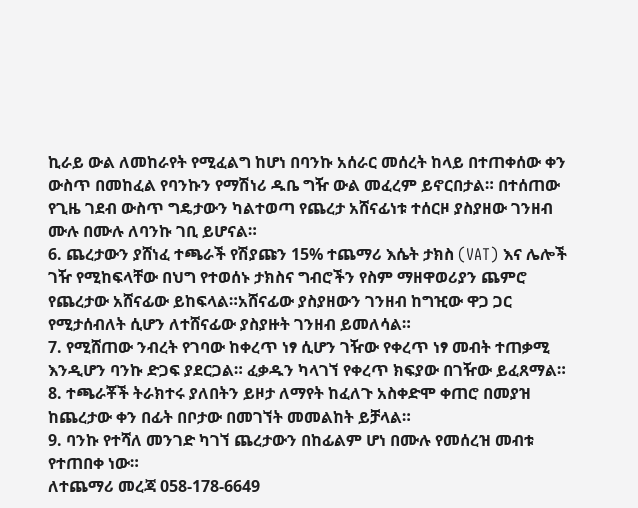ኪራይ ውል ለመከራየት የሚፈልግ ከሆነ በባንኩ አሰራር መሰረት ከላይ በተጠቀሰው ቀን ውስጥ በመከፈል የባንኩን የማሽነሪ ዱቤ ግዥ ውል መፈረም ይኖርበታል። በተሰጠው የጊዜ ገደብ ውስጥ ግዴታውን ካልተወጣ የጨረታ አሸናፊነቱ ተሰርዞ ያስያዘው ገንዘብ ሙሉ በሙሉ ለባንኩ ገቢ ይሆናል።
6. ጨረታውን ያሸነፈ ተጫራች የሽያጩን 15% ተጨማሪ እሴት ታክስ (VAT) እና ሌሎች ገዥ የሚከፍላቸው በህግ የተወሰኑ ታክስና ግብሮችን የስም ማዘዋወሪያን ጨምሮ የጨረታው አሸናፊው ይከፍላል።አሸናፊው ያስያዘውን ገንዘብ ከግዢው ዋጋ ጋር የሚታሰብለት ሲሆን ለተሸናፊው ያስያዙት ገንዘብ ይመለሳል።
7. የሚሸጠው ንብረት የገባው ከቀረጥ ነፃ ሲሆን ገዥው የቀረጥ ነፃ መብት ተጠቃሚ እንዲሆን ባንኩ ድጋፍ ያደርጋል። ፈቃዱን ካላገኘ የቀረጥ ክፍያው በገዥው ይፈጸማል።
8. ተጫራቾች ትራክተሩ ያለበትን ይዞታ ለማየት ከፈለጉ አስቀድሞ ቀጠሮ በመያዝ ከጨረታው ቀን በፊት በቦታው በመገኘት መመልከት ይቻላል።
9. ባንኩ የተሻለ መንገድ ካገኘ ጨረታውን በከፊልም ሆነ በሙሉ የመሰረዝ መብቱ የተጠበቀ ነው።
ለተጨማሪ መረጃ 058-178-6649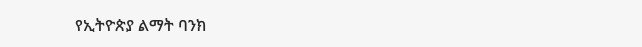የኢትዮጵያ ልማት ባንክ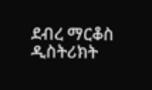ደብረ ማርቆስ ዲስትሪክት